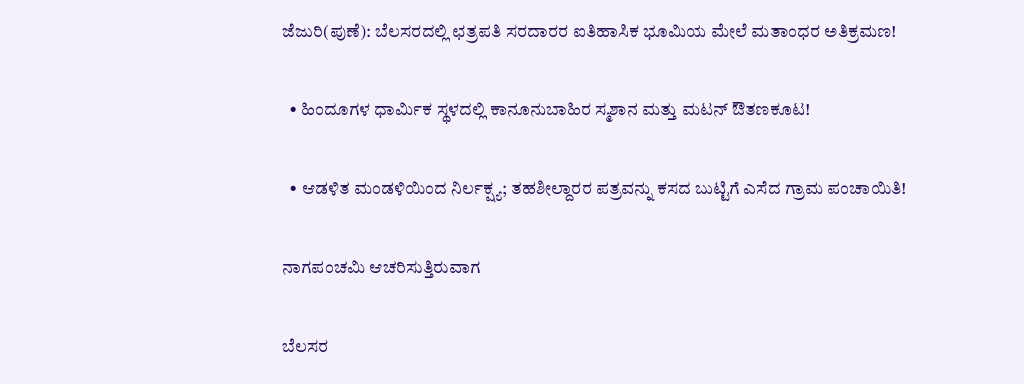ಜೆಜುರಿ(ಪುಣೆ): ಬೆಲಸರದಲ್ಲಿ ಛತ್ರಪತಿ ಸರದಾರರ ಐತಿಹಾಸಿಕ ಭೂಮಿಯ ಮೇಲೆ ಮತಾಂಧರ ಅತಿಕ್ರಮಣ!

  • ಹಿಂದೂಗಳ ಧಾರ್ಮಿಕ ಸ್ಥಳದಲ್ಲಿ ಕಾನೂನುಬಾಹಿರ ಸ್ಮಶಾನ ಮತ್ತು ಮಟನ್ ಔತಣಕೂಟ!

  • ಆಡಳಿತ ಮಂಡಳಿಯಿಂದ ನಿರ್ಲಕ್ಷ್ಯ; ತಹಶೀಲ್ದಾರರ ಪತ್ರವನ್ನು ಕಸದ ಬುಟ್ಟಿಗೆ ಎಸೆದ ಗ್ರಾಮ ಪಂಚಾಯಿತಿ!

ನಾಗಪಂಚಮಿ ಆಚರಿಸುತ್ತಿರುವಾಗ

ಬೆಲಸರ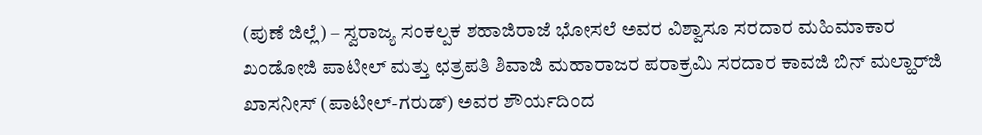(ಪುಣೆ ಜಿಲ್ಲೆ) – ಸ್ವರಾಜ್ಯ ಸಂಕಲ್ಪಕ ಶಹಾಜಿರಾಜೆ ಭೋಸಲೆ ಅವರ ವಿಶ್ವಾಸೂ ಸರದಾರ ಮಹಿಮಾಕಾರ ಖಂಡೋಜಿ ಪಾಟೀಲ್ ಮತ್ತು ಛತ್ರಪತಿ ಶಿವಾಜಿ ಮಹಾರಾಜರ ಪರಾಕ್ರಮಿ ಸರದಾರ ಕಾವಜಿ ಬಿನ್ ಮಲ್ಹಾರ್‌ಜಿ ಖಾಸನೀಸ್ (ಪಾಟೀಲ್-ಗರುಡ್) ಅವರ ಶೌರ್ಯದಿಂದ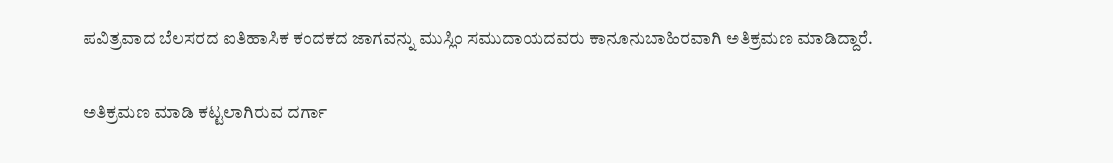ಪವಿತ್ರವಾದ ಬೆಲಸರದ ಐತಿಹಾಸಿಕ ಕಂದಕದ ಜಾಗವನ್ನು ಮುಸ್ಲಿಂ ಸಮುದಾಯದವರು ಕಾನೂನುಬಾಹಿರವಾಗಿ ಅತಿಕ್ರಮಣ ಮಾಡಿದ್ದಾರೆ.

ಅತಿಕ್ರಮಣ ಮಾಡಿ ಕಟ್ಟಲಾಗಿರುವ ದರ್ಗಾ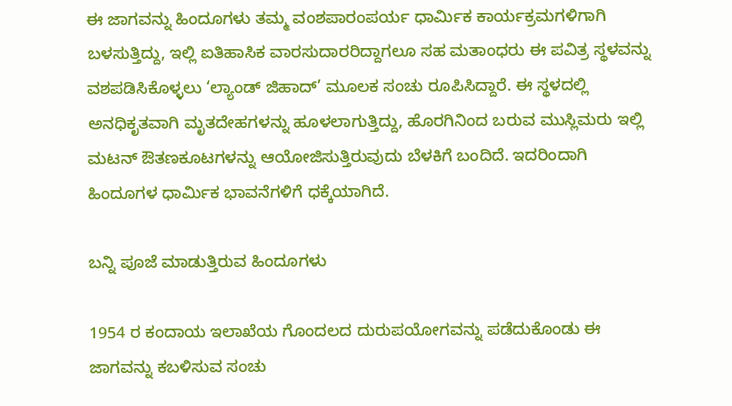ಈ ಜಾಗವನ್ನು ಹಿಂದೂಗಳು ತಮ್ಮ ವಂಶಪಾರಂಪರ್ಯ ಧಾರ್ಮಿಕ ಕಾರ್ಯಕ್ರಮಗಳಿಗಾಗಿ ಬಳಸುತ್ತಿದ್ದು, ಇಲ್ಲಿ ಐತಿಹಾಸಿಕ ವಾರಸುದಾರರಿದ್ದಾಗಲೂ ಸಹ ಮತಾಂಧರು ಈ ಪವಿತ್ರ ಸ್ಥಳವನ್ನು ವಶಪಡಿಸಿಕೊಳ್ಳಲು ‘ಲ್ಯಾಂಡ್ ಜಿಹಾದ್’ ಮೂಲಕ ಸಂಚು ರೂಪಿಸಿದ್ದಾರೆ. ಈ ಸ್ಥಳದಲ್ಲಿ ಅನಧಿಕೃತವಾಗಿ ಮೃತದೇಹಗಳನ್ನು ಹೂಳಲಾಗುತ್ತಿದ್ದು, ಹೊರಗಿನಿಂದ ಬರುವ ಮುಸ್ಲಿಮರು ಇಲ್ಲಿ ಮಟನ್ ಔತಣಕೂಟಗಳನ್ನು ಆಯೋಜಿಸುತ್ತಿರುವುದು ಬೆಳಕಿಗೆ ಬಂದಿದೆ. ಇದರಿಂದಾಗಿ ಹಿಂದೂಗಳ ಧಾರ್ಮಿಕ ಭಾವನೆಗಳಿಗೆ ಧಕ್ಕೆಯಾಗಿದೆ.

ಬನ್ನಿ ಪೂಜೆ ಮಾಡುತ್ತಿರುವ ಹಿಂದೂಗಳು

1954 ರ ಕಂದಾಯ ಇಲಾಖೆಯ ಗೊಂದಲದ ದುರುಪಯೋಗವನ್ನು ಪಡೆದುಕೊಂಡು ಈ ಜಾಗವನ್ನು ಕಬಳಿಸುವ ಸಂಚು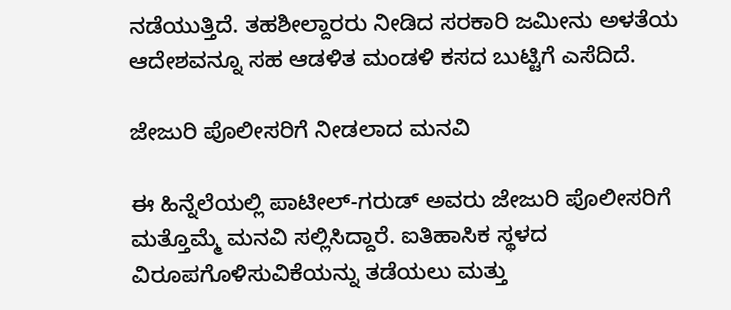ನಡೆಯುತ್ತಿದೆ. ತಹಶೀಲ್ದಾರರು ನೀಡಿದ ಸರಕಾರಿ ಜಮೀನು ಅಳತೆಯ ಆದೇಶವನ್ನೂ ಸಹ ಆಡಳಿತ ಮಂಡಳಿ ಕಸದ ಬುಟ್ಟಿಗೆ ಎಸೆದಿದೆ.

ಜೇಜುರಿ ಪೊಲೀಸರಿಗೆ ನೀಡಲಾದ ಮನವಿ

ಈ ಹಿನ್ನೆಲೆಯಲ್ಲಿ ಪಾಟೀಲ್-ಗರುಡ್ ಅವರು ಜೇಜುರಿ ಪೊಲೀಸರಿಗೆ ಮತ್ತೊಮ್ಮೆ ಮನವಿ ಸಲ್ಲಿಸಿದ್ದಾರೆ. ಐತಿಹಾಸಿಕ ಸ್ಥಳದ ವಿರೂಪಗೊಳಿಸುವಿಕೆಯನ್ನು ತಡೆಯಲು ಮತ್ತು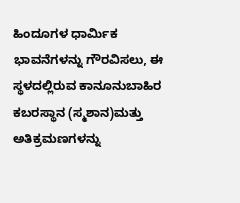ಹಿಂದೂಗಳ ಧಾರ್ಮಿಕ ಭಾವನೆಗಳನ್ನು ಗೌರವಿಸಲು, ಈ ಸ್ಥಳದಲ್ಲಿರುವ ಕಾನೂನುಬಾಹಿರ ಕಬರಸ್ಥಾನ (ಸ್ಮಶಾನ)ಮತ್ತು ಅತಿಕ್ರಮಣಗಳನ್ನು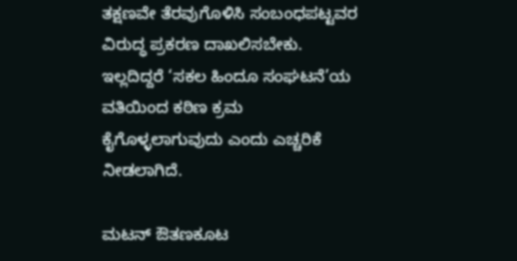ತಕ್ಷಣವೇ ತೆರವುಗೊಳಿಸಿ ಸಂಬಂಧಪಟ್ಟವರ ವಿರುದ್ಧ ಪ್ರಕರಣ ದಾಖಲಿಸಬೇಕು. ಇಲ್ಲದಿದ್ದರೆ ‘ಸಕಲ ಹಿಂದೂ ಸಂಘಟನೆ’ಯ ವತಿಯಿಂದ ಕಠಿಣ ಕ್ರಮ ಕೈಗೊಳ್ಳಲಾಗುವುದು ಎಂದು ಎಚ್ಚರಿಕೆ ನೀಡಲಾಗಿದೆ.

ಮಟನ್ ಔತಣಕೂಟ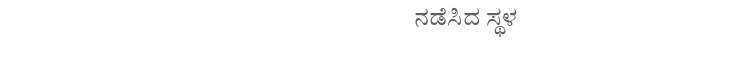ನಡೆಸಿದ ಸ್ಥಳ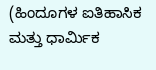(ಹಿಂದೂಗಳ ಐತಿಹಾಸಿಕ ಮತ್ತು ಧಾರ್ಮಿಕ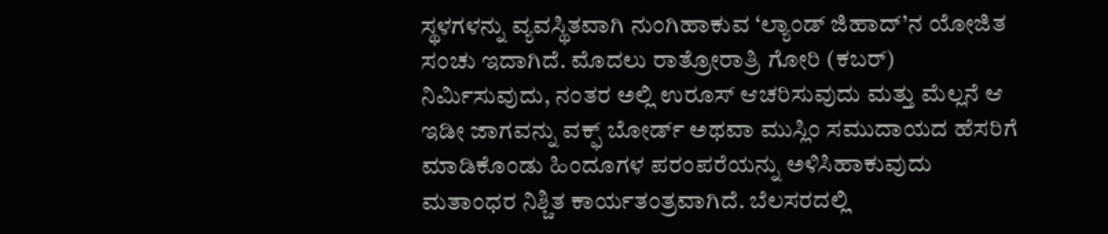ಸ್ಥಳಗಳನ್ನು ವ್ಯವಸ್ಥಿತವಾಗಿ ನುಂಗಿಹಾಕುವ ‘ಲ್ಯಾಂಡ್ ಜಿಹಾದ್’ನ ಯೋಜಿತ ಸಂಚು ಇದಾಗಿದೆ. ಮೊದಲು ರಾತ್ರೋರಾತ್ರಿ ಗೋರಿ (ಕಬರ್) ನಿರ್ಮಿಸುವುದು, ನಂತರ ಅಲ್ಲಿ ಉರೂಸ್ ಆಚರಿಸುವುದು ಮತ್ತು ಮೆಲ್ಲನೆ ಆ ಇಡೀ ಜಾಗವನ್ನು ವಕ್ಫ್ ಬೋರ್ಡ್ ಅಥವಾ ಮುಸ್ಲಿಂ ಸಮುದಾಯದ ಹೆಸರಿಗೆ ಮಾಡಿಕೊಂಡು ಹಿಂದೂಗಳ ಪರಂಪರೆಯನ್ನು ಅಳಿಸಿಹಾಕುವುದು ಮತಾಂಧರ ನಿಶ್ಚಿತ ಕಾರ್ಯತಂತ್ರವಾಗಿದೆ. ಬೆಲಸರದಲ್ಲಿ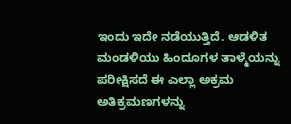ಇಂದು ಇದೇ ನಡೆಯುತ್ತಿದೆ. ಆಡಳಿತ ಮಂಡಳಿಯು ಹಿಂದೂಗಳ ತಾಳ್ಮೆಯನ್ನು ಪರೀಕ್ಷಿಸದೆ ಈ ಎಲ್ಲಾ ಅಕ್ರಮ ಅತಿಕ್ರಮಣಗಳನ್ನು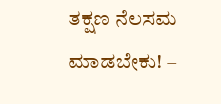ತಕ್ಷಣ ನೆಲಸಮ ಮಾಡಬೇಕು! –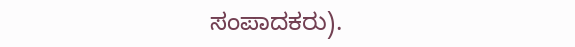ಸಂಪಾದಕರು).